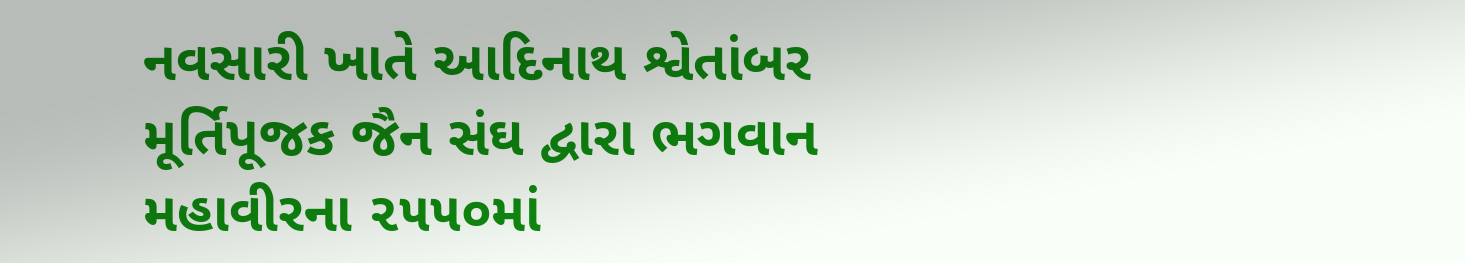નવસારી ખાતે આદિનાથ શ્વેતાંબર મૂર્તિપૂજક જૈન સંઘ દ્વારા ભગવાન મહાવીરના ૨૫૫૦માં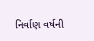નિર્વાણ વર્ષની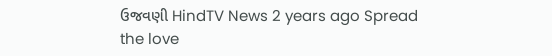ઉજવણી HindTV News 2 years ago Spread the love